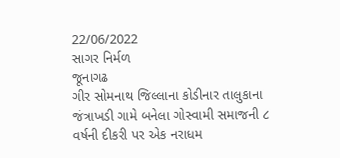22/06/2022
સાગર નિર્મળ
જૂનાગઢ
ગીર સોમનાથ જિલ્લાના કોડીનાર તાલુકાના જંત્રાખડી ગામે બનેલા ગોસ્વામી સમાજની ૮ વર્ષની દીકરી પર એક નરાધમ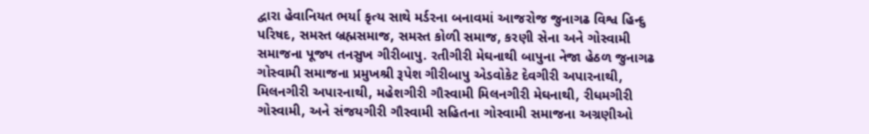દ્વારા હેવાનિયત ભર્યા કૃત્ય સાથે મર્ડરના બનાવમાં આજરોજ જુનાગઢ વિશ્વ હિન્દુ પરિષદ, સમસ્ત બ્રહ્મસમાજ, સમસ્ત કોળી સમાજ, કરણી સેના અને ગોસ્વામી સમાજના પૂજ્ય તનસુખ ગીરીબાપુ. રતીગીરી મેઘનાથી બાપુના નેજા હેઠળ જુનાગઢ ગોસ્વામી સમાજના પ્રમુખશ્રી રૂપેશ ગીરીબાપુ એડવોકેટ દેવગીરી અપારનાથી, મિલનગીરી અપારનાથી, મહેશગીરી ગૌસ્વામી મિલનગીરી મેઘનાથી, રીધમગીરી ગોસ્વામી, અને સંજયગીરી ગૌસ્વામી સહિતના ગોસ્વામી સમાજના અગ્રણીઓ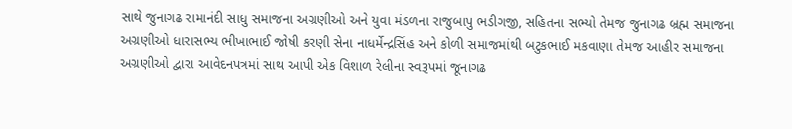સાથે જુનાગઢ રામાનંદી સાધુ સમાજના અગ્રણીઓ અને યુવા મંડળના રાજુબાપુ ભડીગજી, સહિતના સભ્યો તેમજ જુનાગઢ બ્રહ્મ સમાજના અગ્રણીઓ ધારાસભ્ય ભીખાભાઈ જોષી કરણી સેના નાધર્મેન્દ્રસિંહ અને કોળી સમાજમાંથી બટુકભાઈ મકવાણા તેમજ આહીર સમાજના અગ્રણીઓ દ્વારા આવેદનપત્રમાં સાથ આપી એક વિશાળ રેલીના સ્વરૂપમાં જૂનાગઢ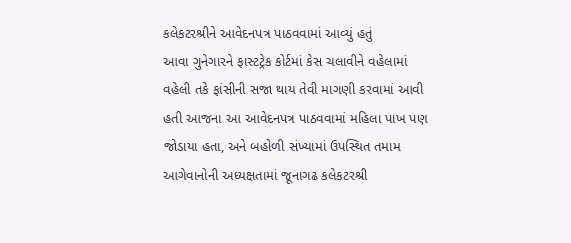કલેકટરશ્રીને આવેદનપત્ર પાઠવવામાં આવ્યું હતું
આવા ગુનેગારને ફાસ્ટટ્રેક કોર્ટમાં કેસ ચલાવીને વહેલામાં વહેલી તકે ફાંસીની સજા થાય તેવી માગણી કરવામાં આવી હતી આજના આ આવેદનપત્ર પાઠવવામાં મહિલા પાખ પણ જોડાયા હતા, અને બહોળી સંખ્યામાં ઉપસ્થિત તમામ આગેવાનોની અધ્યક્ષતામાં જૂનાગઢ કલેકટરશ્રી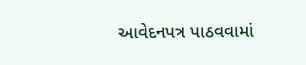આવેદનપત્ર પાઠવવામાં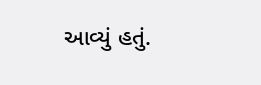આવ્યું હતું.